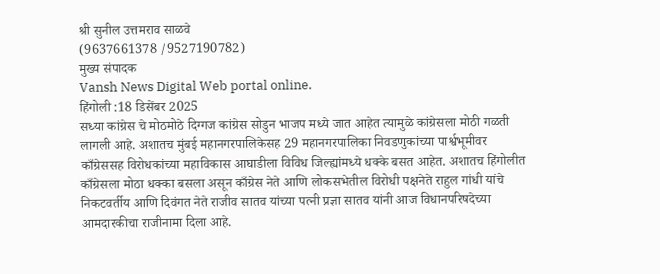श्री सुनील उत्तमराव साळवे
(9637661378 /9527190782)
मुख्य संपादक
Vansh News Digital Web portal online.
हिंगोली :18 डिसेंबर 2025
सध्या कांग्रेस चे मोठमोठे दिग्गज कांग्रेस सोडुन भाजप मध्ये जात आहेत त्यामुळे कांग्रेसला मोठी गळती लागली आहे. अशातच मुंबई महानगरपालिकेसह 29 महानगरपालिका निवडणुकांच्या पार्श्वभूमीवर काँग्रेससह विरोधकांच्या महाविकास आघाडीला विविध जिल्ह्यांमध्ये धक्के बसत आहेत. अशातच हिंगोलीत काँग्रेसला मोठा धक्का बसला असून काँग्रेस नेते आणि लोकसभेतील विरोधी पक्षनेते राहुल गांधी यांचे निकटवर्तीय आणि दिवंगत नेते राजीव सातव यांच्या पत्नी प्रज्ञा सातव यांनी आज विधानपरिषदेच्या आमदारकीचा राजीनामा दिला आहे.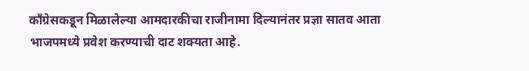काँग्रेसकडून मिळालेल्या आमदारकीचा राजीनामा दिल्यानंतर प्रज्ञा सातव आता भाजपमध्ये प्रवेश करण्याची दाट शक्यता आहे.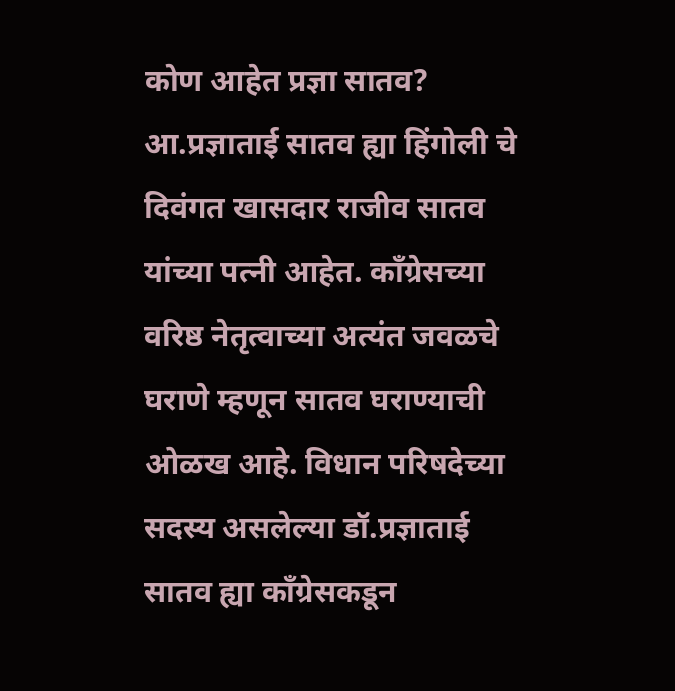कोण आहेत प्रज्ञा सातव?
आ.प्रज्ञाताई सातव ह्या हिंगोली चे दिवंगत खासदार राजीव सातव यांच्या पत्नी आहेत. काँग्रेसच्या वरिष्ठ नेतृत्वाच्या अत्यंत जवळचे घराणे म्हणून सातव घराण्याची ओळख आहे. विधान परिषदेच्या सदस्य असलेल्या डॉ.प्रज्ञाताई सातव ह्या काँग्रेसकडून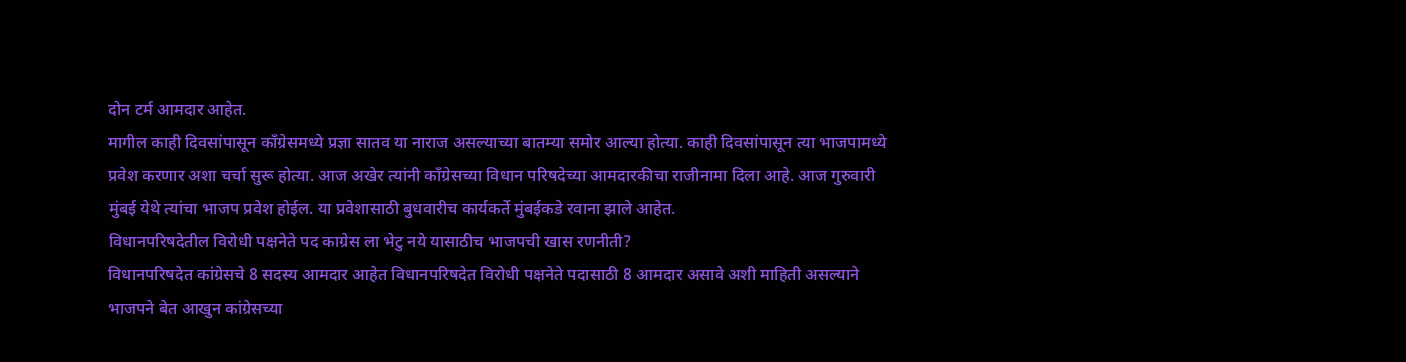दोन टर्म आमदार आहेत.
मागील काही दिवसांपासून काँग्रेसमध्ये प्रज्ञा सातव या नाराज असल्याच्या बातम्या समोर आल्या होत्या. काही दिवसांपासून त्या भाजपामध्ये प्रवेश करणार अशा चर्चा सुरू होत्या. आज अखेर त्यांनी काँग्रेसच्या विधान परिषदेच्या आमदारकीचा राजीनामा दिला आहे. आज गुरुवारी मुंबई येथे त्यांचा भाजप प्रवेश होईल. या प्रवेशासाठी बुधवारीच कार्यकर्ते मुंबईकडे रवाना झाले आहेत.
विधानपरिषदेतील विरोधी पक्षनेते पद काग्रेस ला भेटु नये यासाठीच भाजपची खास रणनीती?
विधानपरिषदेत कांग्रेसचे 8 सदस्य आमदार आहेत विधानपरिषदेत विरोधी पक्षनेते पदासाठी 8 आमदार असावे अशी माहिती असल्याने भाजपने बेत आखुन कांग्रेसच्या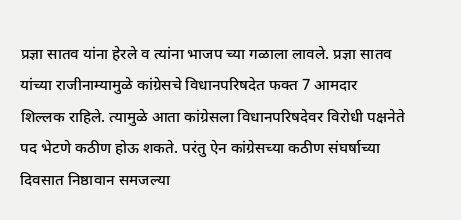प्रज्ञा सातव यांना हेरले व त्यांना भाजप च्या गळाला लावले. प्रज्ञा सातव यांच्या राजीनाम्यामुळे कांग्रेसचे विधानपरिषदेत फक्त 7 आमदार शिल्लक राहिले. त्यामुळे आता कांग्रेसला विधानपरिषदेवर विरोधी पक्षनेते पद भेटणे कठीण होऊ शकते. परंतु ऐन कांग्रेसच्या कठीण संघर्षाच्या दिवसात निष्ठावान समजल्या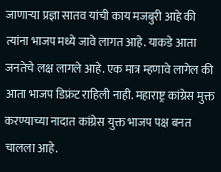जाणाऱ्या प्रज्ञा सातव यांची काय मजबुरी आहे की त्यांना भाजप मध्ये जावे लागत आहे. याकडे आता जनतेचे लक्ष लागले आहे. एक मात्र म्हणावे लागेल की आता भाजप डिफ्रंट राहिली नाही. महाराष्ट्र कांग्रेस मुक्त करण्याच्या नादात कांग्रेस युक्त भाजप पक्ष बनत चालला आहे.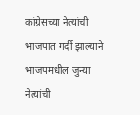कांग्रेसच्या नेत्यांची भाजपात गर्दी झाल्याने भाजपमधील जुन्या नेत्यांची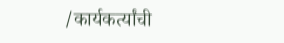/कार्यकर्त्यांची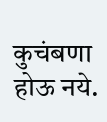कुचंबणा होऊ नये.